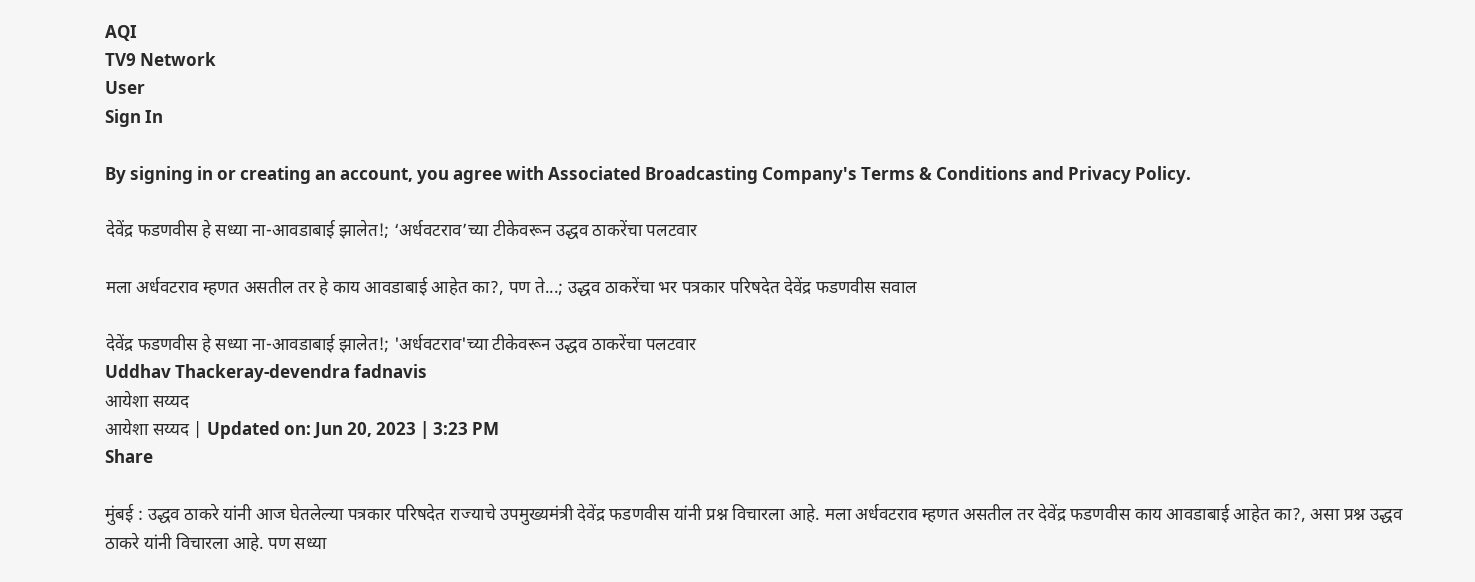AQI
TV9 Network
User
Sign In

By signing in or creating an account, you agree with Associated Broadcasting Company's Terms & Conditions and Privacy Policy.

देवेंद्र फडणवीस हे सध्या ना-आवडाबाई झालेत!; ‘अर्धवटराव’च्या टीकेवरून उद्धव ठाकरेंचा पलटवार

मला अर्धवटराव म्हणत असतील तर हे काय आवडाबाई आहेत का?, पण ते...; उद्धव ठाकरेंचा भर पत्रकार परिषदेत देवेंद्र फडणवीस सवाल

देवेंद्र फडणवीस हे सध्या ना-आवडाबाई झालेत!; 'अर्धवटराव'च्या टीकेवरून उद्धव ठाकरेंचा पलटवार
Uddhav Thackeray-devendra fadnavis
आयेशा सय्यद
आयेशा सय्यद | Updated on: Jun 20, 2023 | 3:23 PM
Share

मुंबई : उद्धव ठाकरे यांनी आज घेतलेल्या पत्रकार परिषदेत राज्याचे उपमुख्यमंत्री देवेंद्र फडणवीस यांनी प्रश्न विचारला आहे. मला अर्धवटराव म्हणत असतील तर देवेंद्र फडणवीस काय आवडाबाई आहेत का?, असा प्रश्न उद्धव ठाकरे यांनी विचारला आहे. पण सध्या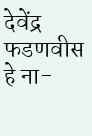देवेंद्र फडणवीस हे ना-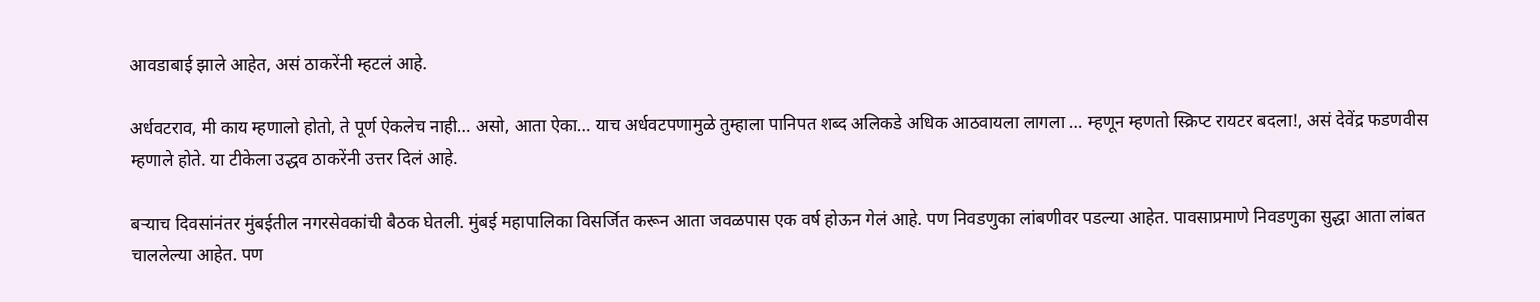आवडाबाई झाले आहेत, असं ठाकरेंनी म्हटलं आहे.

अर्धवटराव, मी काय म्हणालो होतो, ते पूर्ण ऐकलेच नाही… असो, आता ऐका… याच अर्धवटपणामुळे तुम्हाला पानिपत शब्द अलिकडे अधिक आठवायला लागला … म्हणून म्हणतो स्क्रिप्ट रायटर बदला!, असं देवेंद्र फडणवीस म्हणाले होते. या टीकेला उद्धव ठाकरेंनी उत्तर दिलं आहे.

बऱ्याच दिवसांनंतर मुंबईतील नगरसेवकांची बैठक घेतली. मुंबई महापालिका विसर्जित करून आता जवळपास एक वर्ष होऊन गेलं आहे. पण निवडणुका लांबणीवर पडल्या आहेत. पावसाप्रमाणे निवडणुका सुद्धा आता लांबत चाललेल्या आहेत. पण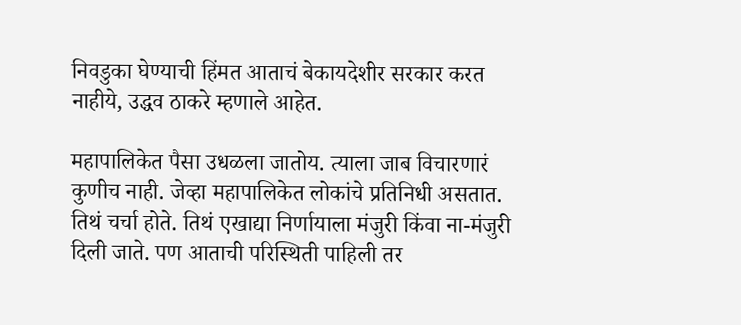निवडुका घेण्याची हिंमत आताचं बेकायदेशीर सरकार करत नाहीये, उद्धव ठाकरे म्हणाले आहेत.

महापालिकेत पैसा उधळला जातोय. त्याला जाब विचारणारं कुणीच नाही. जेव्हा महापालिकेत लोकांचे प्रतिनिधी असतात. तिथं चर्चा होते. तिथं एखाद्या निर्णायाला मंजुरी किंवा ना-मंजुरी दिली जाते. पण आताची परिस्थिती पाहिली तर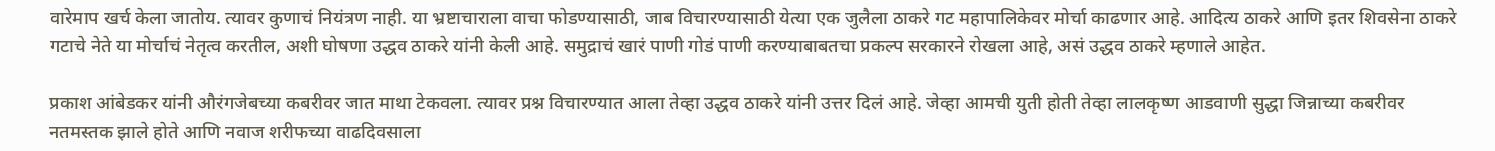वारेमाप खर्च केला जातोय. त्यावर कुणाचं नियंत्रण नाही. या भ्रष्टाचाराला वाचा फोडण्यासाठी, जाब विचारण्यासाठी येत्या एक जुलैला ठाकरे गट महापालिकेवर मोर्चा काढणार आहे. आदित्य ठाकरे आणि इतर शिवसेना ठाकरे गटाचे नेते या मोर्चाचं नेतृत्व करतील, अशी घोषणा उद्धव ठाकरे यांनी केली आहे. समुद्राचं खारं पाणी गोडं पाणी करण्याबाबतचा प्रकल्प सरकारने रोखला आहे, असं उद्धव ठाकरे म्हणाले आहेत.

प्रकाश आंबेडकर यांनी औरंगजेबच्या कबरीवर जात माथा टेकवला. त्यावर प्रश्न विचारण्यात आला तेव्हा उद्धव ठाकरे यांनी उत्तर दिलं आहे. जेव्हा आमची युती होती तेव्हा लालकृष्ण आडवाणी सुद्धा जिन्नाच्या कबरीवर नतमस्तक झाले होते आणि नवाज शरीफच्या वाढदिवसाला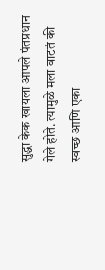सुद्धा केक खायला आपले पंतप्रधान गेले होते. त्यामुळे मला वाटतं की स्वच्छ आणि एका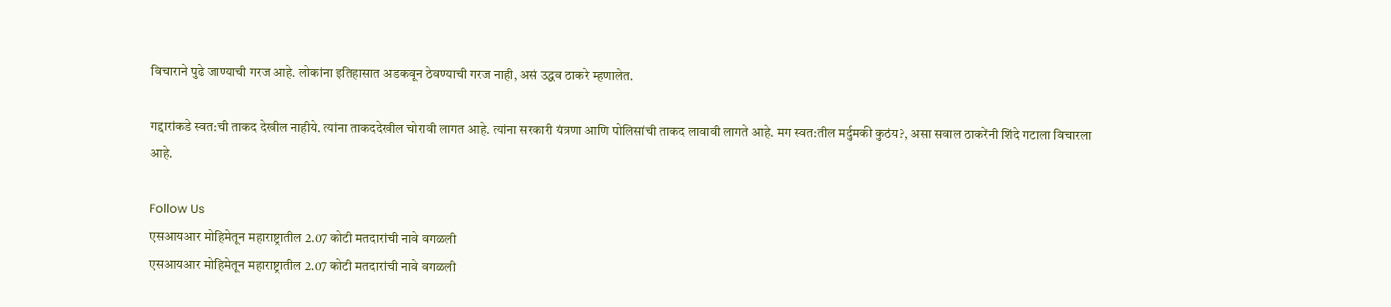विचाराने पुढे जाण्याची गरज आहे. लोकांना इतिहासात अडकवून ठेवण्याची गरज नाही, असं उद्धव ठाकरे म्हणालेत.

गद्दारांकडे स्वत:ची ताकद देखील नाहीये. त्यांना ताकददेखील चोरावी लागत आहे. त्यांना सरकारी यंत्रणा आणि पोलिसांची ताकद लावावी लागते आहे. मग स्वत:तील मर्दुमकी कुठंय?, असा सवाल ठाकरेंनी शिंदे गटाला विचारला आहे.

Follow Us
एसआयआर मोहिमेतून महाराष्ट्रातील 2.07 कोटी मतदारांची नावे वगळली
एसआयआर मोहिमेतून महाराष्ट्रातील 2.07 कोटी मतदारांची नावे वगळली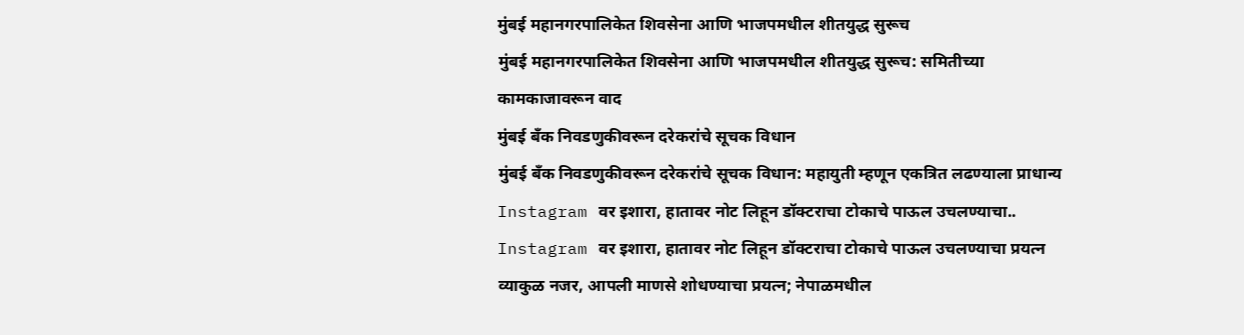मुंबई महानगरपालिकेत शिवसेना आणि भाजपमधील शीतयुद्ध सुरूच
मुंबई महानगरपालिकेत शिवसेना आणि भाजपमधील शीतयुद्ध सुरूच: समितीच्या कामकाजावरून वाद
मुंबई बँक निवडणुकीवरून दरेकरांचे सूचक विधान
मुंबई बँक निवडणुकीवरून दरेकरांचे सूचक विधान: महायुती म्हणून एकत्रित लढण्याला प्राधान्य
Instagram वर इशारा, हातावर नोट लिहून डॉक्टराचा टोकाचे पाऊल उचलण्याचा..
Instagram वर इशारा, हातावर नोट लिहून डॉक्टराचा टोकाचे पाऊल उचलण्याचा प्रयत्न
व्याकुळ नजर, आपली माणसे शोधण्याचा प्रयत्न; नेपाळमधील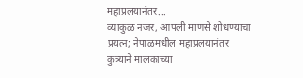महाप्रलयानंतर...
व्याकुळ नजर, आपली माणसे शोधण्याचा प्रयत्न; नेपाळमधील महाप्रलयानंतर कुत्र्याने मालकाच्या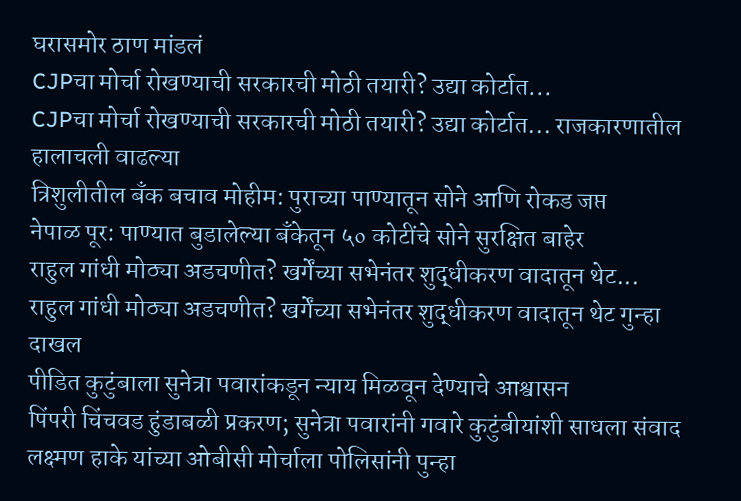घरासमोर ठाण मांडलं
CJPचा मोर्चा रोखण्याची सरकारची मोठी तयारी? उद्या कोर्टात...
CJPचा मोर्चा रोखण्याची सरकारची मोठी तयारी? उद्या कोर्टात... राजकारणातील हालाचली वाढल्या
त्रिशुलीतील बँक बचाव मोहीम: पुराच्या पाण्यातून सोने आणि रोकड जप्त
नेपाळ पूर: पाण्यात बुडालेल्या बँकेतून ५० कोटींचे सोने सुरक्षित बाहेर
राहुल गांधी मोठ्या अडचणीत? खर्गेंच्या सभेनंतर शुद्धीकरण वादातून थेट...
राहुल गांधी मोठ्या अडचणीत? खर्गेंच्या सभेनंतर शुद्धीकरण वादातून थेट गुन्हा दाखल
पीडित कुटुंबाला सुनेत्रा पवारांकडून न्याय मिळवून देण्याचे आश्वासन
पिंपरी चिंचवड हुंडाबळी प्रकरण; सुनेत्रा पवारांनी गवारे कुटुंबीयांशी साधला संवाद
लक्ष्मण हाके यांच्या ओबीसी मोर्चाला पोलिसांनी पुन्हा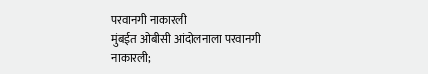परवानगी नाकारली
मुंबईत ओबीसी आंदोलनाला परवानगी नाकारली;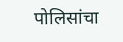पोलिसांचा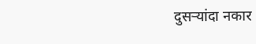दुसऱ्यांदा नकार